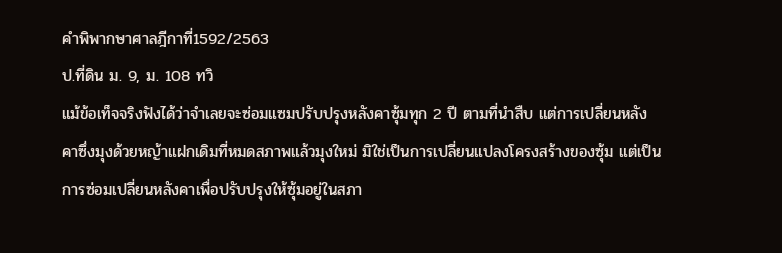คำพิพากษาศาลฎีกาที่1592/2563
ป.ที่ดิน ม. 9, ม. 108 ทวิ
แม้ข้อเท็จจริงฟังได้ว่าจำเลยจะซ่อมแซมปรับปรุงหลังคาซุ้มทุก 2 ปี ตามที่นำสืบ แต่การเปลี่ยนหลังคาซึ่งมุงด้วยหญ้าแฝกเดิมที่หมดสภาพแล้วมุงใหม่ มิใช่เป็นการเปลี่ยนแปลงโครงสร้างของซุ้ม แต่เป็นการซ่อมเปลี่ยนหลังคาเพื่อปรับปรุงให้ซุ้มอยู่ในสภา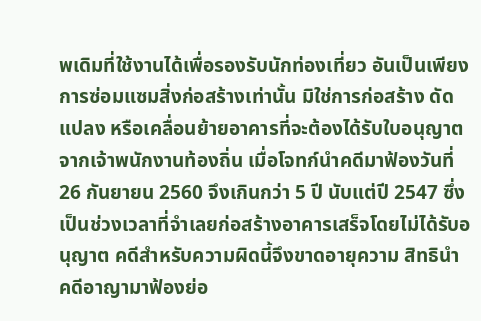พเดิมที่ใช้งานได้เพื่อรองรับนักท่องเที่ยว อันเป็นเพียงการซ่อมแซมสิ่งก่อสร้างเท่านั้น มิใช่การก่อสร้าง ดัดแปลง หรือเคลื่อนย้ายอาคารที่จะต้องได้รับใบอนุญาตจากเจ้าพนักงานท้องถิ่น เมื่อโจทก์นำคดีมาฟ้องวันที่ 26 กันยายน 2560 จึงเกินกว่า 5 ปี นับแต่ปี 2547 ซึ่งเป็นช่วงเวลาที่จำเลยก่อสร้างอาคารเสร็จโดยไม่ได้รับอนุญาต คดีสำหรับความผิดนี้จึงขาดอายุความ สิทธินำคดีอาญามาฟ้องย่อ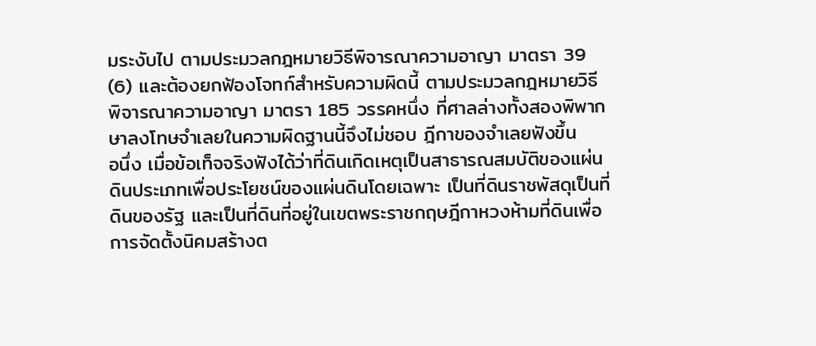มระงับไป ตามประมวลกฎหมายวิธีพิจารณาความอาญา มาตรา 39 (6) และต้องยกฟ้องโจทก์สำหรับความผิดนี้ ตามประมวลกฎหมายวิธีพิจารณาความอาญา มาตรา 185 วรรคหนึ่ง ที่ศาลล่างทั้งสองพิพากษาลงโทษจำเลยในความผิดฐานนี้จึงไม่ชอบ ฎีกาของจำเลยฟังขึ้น
อนึ่ง เมื่อข้อเท็จจริงฟังได้ว่าที่ดินเกิดเหตุเป็นสาธารณสมบัติของแผ่นดินประเภทเพื่อประโยชน์ของแผ่นดินโดยเฉพาะ เป็นที่ดินราชพัสดุเป็นที่ดินของรัฐ และเป็นที่ดินที่อยู่ในเขตพระราชกฤษฎีกาหวงห้ามที่ดินเพื่อการจัดตั้งนิคมสร้างต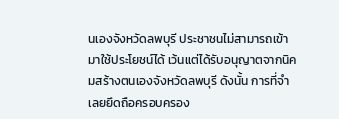นเองจังหวัดลพบุรี ประชาชนไม่สามารถเข้ามาใช้ประโยชน์ได้ เว้นแต่ได้รับอนุญาตจากนิคมสร้างตนเองจังหวัดลพบุรี ดังนั้น การที่จำเลยยึดถือครอบครอง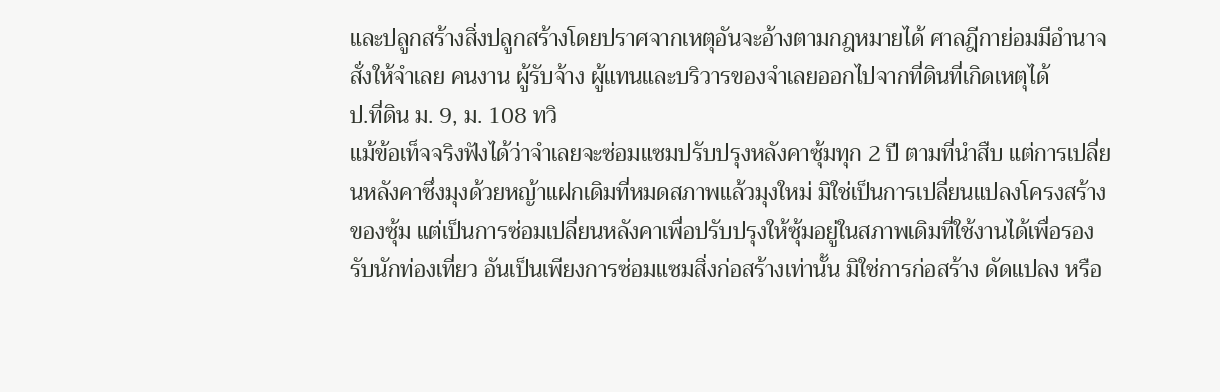และปลูกสร้างสิ่งปลูกสร้างโดยปราศจากเหตุอันจะอ้างตามกฎหมายได้ ศาลฎีกาย่อมมีอำนาจสั่งให้จำเลย คนงาน ผู้รับจ้าง ผู้แทนและบริวารของจำเลยออกไปจากที่ดินที่เกิดเหตุได้
ป.ที่ดิน ม. 9, ม. 108 ทวิ
แม้ข้อเท็จจริงฟังได้ว่าจำเลยจะซ่อมแซมปรับปรุงหลังคาซุ้มทุก 2 ปี ตามที่นำสืบ แต่การเปลี่ยนหลังคาซึ่งมุงด้วยหญ้าแฝกเดิมที่หมดสภาพแล้วมุงใหม่ มิใช่เป็นการเปลี่ยนแปลงโครงสร้างของซุ้ม แต่เป็นการซ่อมเปลี่ยนหลังคาเพื่อปรับปรุงให้ซุ้มอยู่ในสภาพเดิมที่ใช้งานได้เพื่อรองรับนักท่องเที่ยว อันเป็นเพียงการซ่อมแซมสิ่งก่อสร้างเท่านั้น มิใช่การก่อสร้าง ดัดแปลง หรือ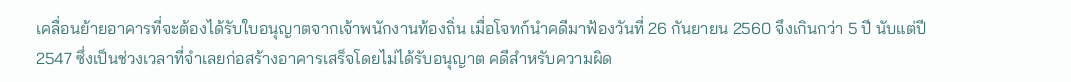เคลื่อนย้ายอาคารที่จะต้องได้รับใบอนุญาตจากเจ้าพนักงานท้องถิ่น เมื่อโจทก์นำคดีมาฟ้องวันที่ 26 กันยายน 2560 จึงเกินกว่า 5 ปี นับแต่ปี 2547 ซึ่งเป็นช่วงเวลาที่จำเลยก่อสร้างอาคารเสร็จโดยไม่ได้รับอนุญาต คดีสำหรับความผิด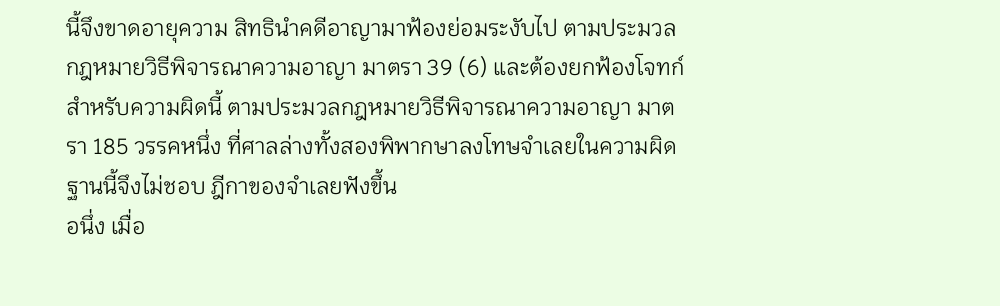นี้จึงขาดอายุความ สิทธินำคดีอาญามาฟ้องย่อมระงับไป ตามประมวลกฎหมายวิธีพิจารณาความอาญา มาตรา 39 (6) และต้องยกฟ้องโจทก์สำหรับความผิดนี้ ตามประมวลกฎหมายวิธีพิจารณาความอาญา มาตรา 185 วรรคหนึ่ง ที่ศาลล่างทั้งสองพิพากษาลงโทษจำเลยในความผิดฐานนี้จึงไม่ชอบ ฎีกาของจำเลยฟังขึ้น
อนึ่ง เมื่อ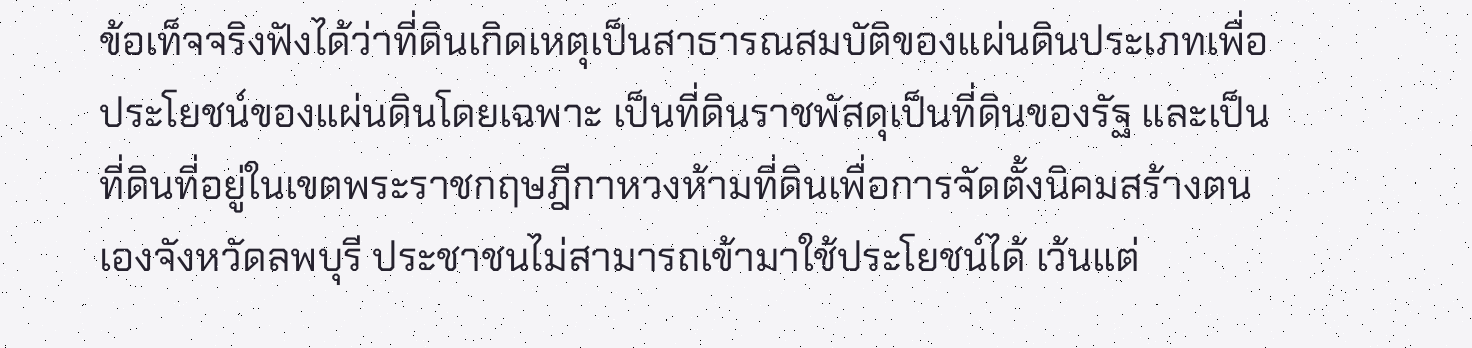ข้อเท็จจริงฟังได้ว่าที่ดินเกิดเหตุเป็นสาธารณสมบัติของแผ่นดินประเภทเพื่อประโยชน์ของแผ่นดินโดยเฉพาะ เป็นที่ดินราชพัสดุเป็นที่ดินของรัฐ และเป็นที่ดินที่อยู่ในเขตพระราชกฤษฎีกาหวงห้ามที่ดินเพื่อการจัดตั้งนิคมสร้างตนเองจังหวัดลพบุรี ประชาชนไม่สามารถเข้ามาใช้ประโยชน์ได้ เว้นแต่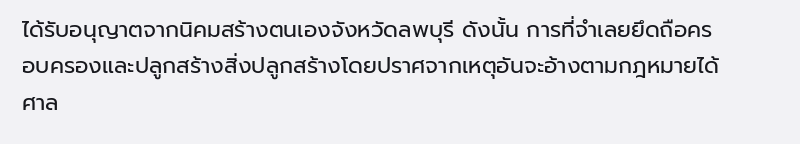ได้รับอนุญาตจากนิคมสร้างตนเองจังหวัดลพบุรี ดังนั้น การที่จำเลยยึดถือครอบครองและปลูกสร้างสิ่งปลูกสร้างโดยปราศจากเหตุอันจะอ้างตามกฎหมายได้ ศาล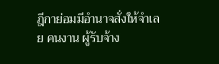ฎีกาย่อมมีอำนาจสั่งให้จำเลย คนงาน ผู้รับจ้าง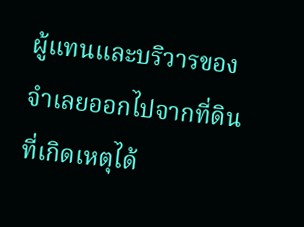ผู้แทนและบริวารของจำเลยออกไปจากที่ดินที่เกิดเหตุได้